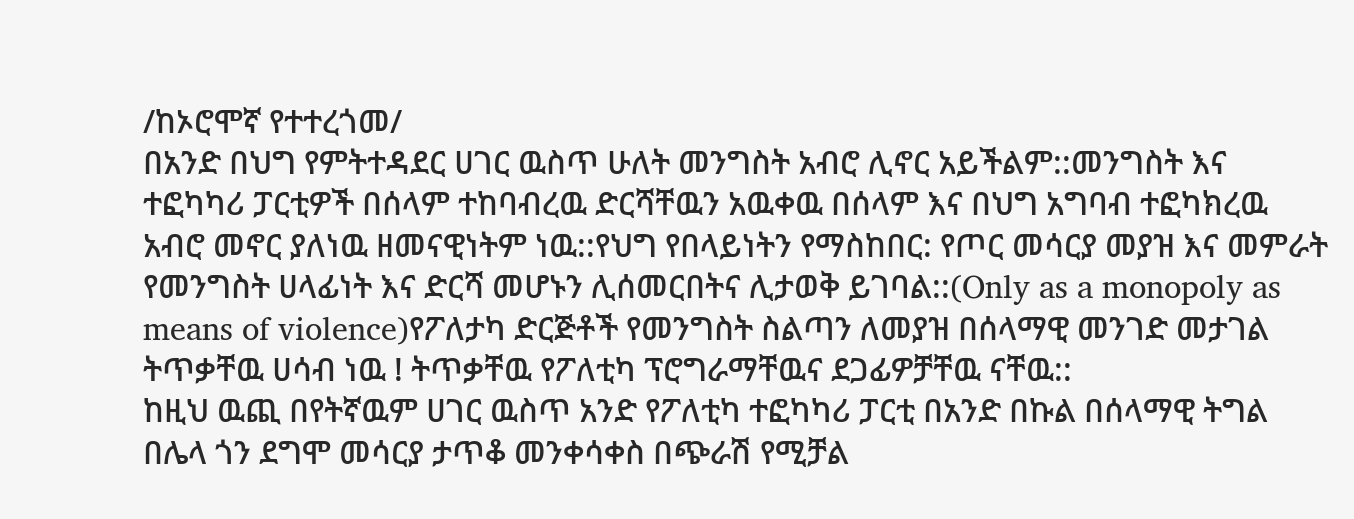/ከኦሮሞኛ የተተረጎመ/
በአንድ በህግ የምትተዳደር ሀገር ዉስጥ ሁለት መንግስት አብሮ ሊኖር አይችልም::መንግስት እና ተፎካካሪ ፓርቲዎች በሰላም ተከባብረዉ ድርሻቸዉን አዉቀዉ በሰላም እና በህግ አግባብ ተፎካክረዉ አብሮ መኖር ያለነዉ ዘመናዊነትም ነዉ::የህግ የበላይነትን የማስከበር: የጦር መሳርያ መያዝ እና መምራት የመንግስት ሀላፊነት እና ድርሻ መሆኑን ሊሰመርበትና ሊታወቅ ይገባል::(Only as a monopoly as means of violence)የፖለታካ ድርጅቶች የመንግስት ስልጣን ለመያዝ በሰላማዊ መንገድ መታገል ትጥቃቸዉ ሀሳብ ነዉ ! ትጥቃቸዉ የፖለቲካ ፕሮግራማቸዉና ደጋፊዎቻቸዉ ናቸዉ::
ከዚህ ዉጪ በየትኛዉም ሀገር ዉስጥ አንድ የፖለቲካ ተፎካካሪ ፓርቲ በአንድ በኩል በሰላማዊ ትግል በሌላ ጎን ደግሞ መሳርያ ታጥቆ መንቀሳቀስ በጭራሽ የሚቻል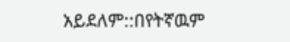አይደለም::በየትኛዉም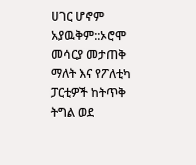ሀገር ሆኖም አያዉቅም::ኦሮሞ መሳርያ መታጠቅ ማለት እና የፖለቲካ ፓርቲዎች ከትጥቅ ትግል ወደ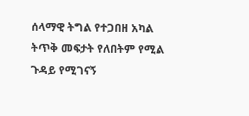ሰላማዊ ትግል የተጋበዘ አካል ትጥቅ መፍታት የለበትም የሚል ጉዳይ የሚገናኝ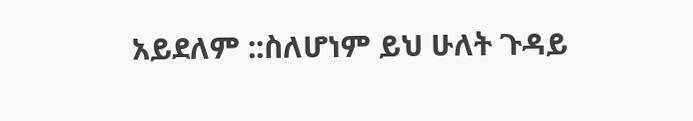አይደለም ::ስለሆነም ይህ ሁለት ጉዳይ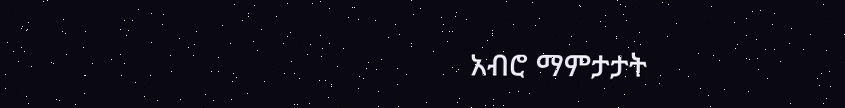አብሮ ማምታታት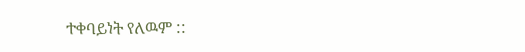ተቀባይነት የለዉም ::